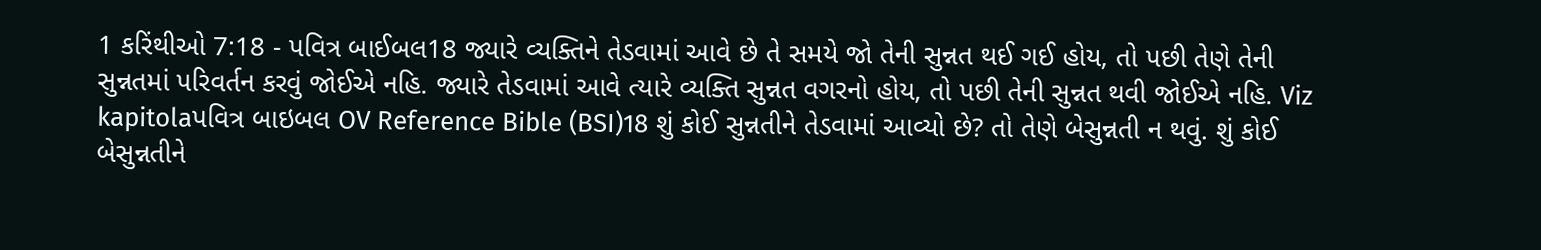1 કરિંથીઓ 7:18 - પવિત્ર બાઈબલ18 જ્યારે વ્યક્તિને તેડવામાં આવે છે તે સમયે જો તેની સુન્નત થઈ ગઈ હોય, તો પછી તેણે તેની સુન્નતમાં પરિવર્તન કરવું જોઈએ નહિ. જ્યારે તેડવામાં આવે ત્યારે વ્યક્તિ સુન્નત વગરનો હોય, તો પછી તેની સુન્નત થવી જોઈએ નહિ. Viz kapitolaપવિત્ર બાઇબલ OV Reference Bible (BSI)18 શું કોઈ સુન્નતીને તેડવામાં આવ્યો છે? તો તેણે બેસુન્નતી ન થવું. શું કોઈ બેસુન્નતીને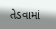તેડવામાં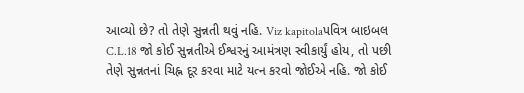આવ્યો છે? તો તેણે સુન્નતી થવું નહિ. Viz kapitolaપવિત્ર બાઇબલ C.L.18 જો કોઈ સુન્નતીએ ઈશ્વરનું આમંત્રણ સ્વીકાર્યું હોય, તો પછી તેણે સુન્નતનાં ચિહ્ન દૂર કરવા માટે યત્ન કરવો જોઈએ નહિ. જો કોઈ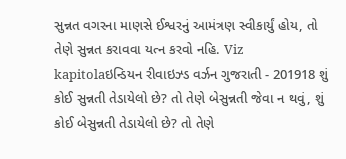સુન્નત વગરના માણસે ઈશ્વરનું આમંત્રણ સ્વીકાર્યું હોય, તો તેણે સુન્નત કરાવવા યત્ન કરવો નહિ. Viz kapitolaઇન્ડિયન રીવાઇઝ્ડ વર્ઝન ગુજરાતી - 201918 શું કોઈ સુન્નતી તેડાયેલો છે? તો તેણે બેસુન્નતી જેવા ન થવું, શું કોઈ બેસુન્નતી તેડાયેલો છે? તો તેણે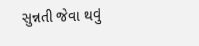સુન્નતી જેવા થવું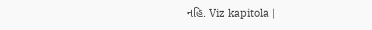નહિ. Viz kapitola |